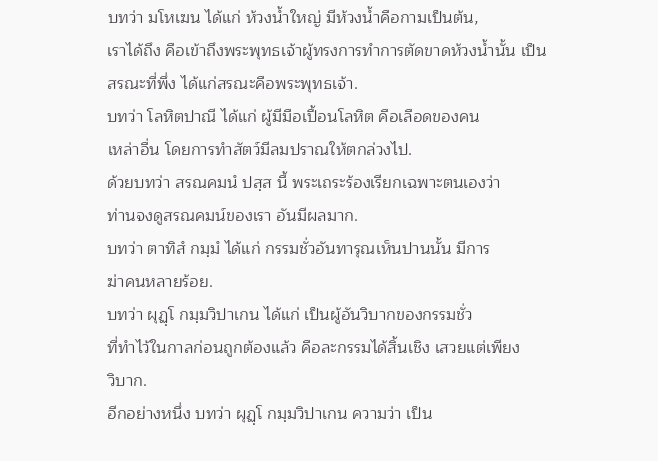บทว่า มโหเฆน ได้แก่ ห้วงน้ำใหญ่ มีห้วงน้ำคือกามเป็นต้น,
เราได้ถึง คือเข้าถึงพระพุทธเจ้าผู้ทรงการทำการตัดขาดห้วงน้ำนั้น เป็น
สรณะที่พึ่ง ได้แก่สรณะคือพระพุทธเจ้า.
บทว่า โลหิตปาณี ได้แก่ ผู้มีมือเปื้อนโลหิต คือเลือดของคน
เหล่าอื่น โดยการทำสัตว์มีลมปราณให้ตกล่วงไป.
ด้วยบทว่า สรณคมนํ ปสฺส นี้ พระเถระร้องเรียกเฉพาะตนเองว่า
ท่านจงดูสรณคมน์ของเรา อันมีผลมาก.
บทว่า ตาทิสํ กมฺมํ ได้แก่ กรรมชั่วอันทารุณเห็นปานนั้น มีการ
ฆ่าคนหลายร้อย.
บทว่า ผุฏฺโ กมฺมวิปาเกน ได้แก่ เป็นผู้อันวิบากของกรรมชั่ว
ที่ทำไว้ในกาลก่อนถูกต้องแล้ว คือละกรรมได้สิ้นเชิง เสวยแต่เพียง
วิบาก.
อีกอย่างหนึ่ง บทว่า ผุฏฺโ กมฺมวิปาเกน ความว่า เป็น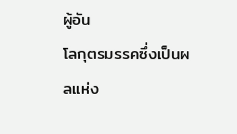ผู้อัน
โลกุตรมรรคซึ่งเป็นผลแห่ง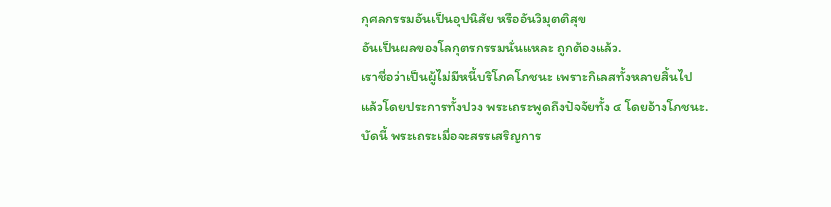กุศลกรรมอันเป็นอุปนิสัย หรืออันวิมุตติสุข
อันเป็นผลของโลกุตรกรรมนั่นแหละ ถูกต้องแล้ว.
เราชื่อว่าเป็นผู้ไม่มีหนี้บริโภคโภชนะ เพราะกิเลสทั้งหลายสิ้นไป
แล้วโดยประการทั้งปวง พระเถระพูดถึงปัจจัยทั้ง ๔ โดยอ้างโภชนะ.
บัดนี้ พระเถระเมื่อจะสรรเสริญการ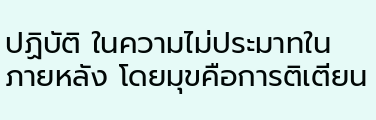ปฏิบัติ ในความไม่ประมาทใน
ภายหลัง โดยมุขคือการติเตียน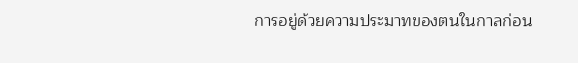การอยู่ด้วยความประมาทของตนในกาลก่อน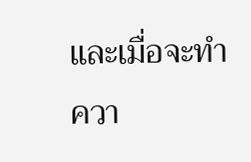และเมื่อจะทำควา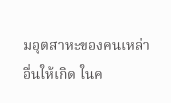มอุตสาหะของคนเหล่าอื่นให้เกิด ในค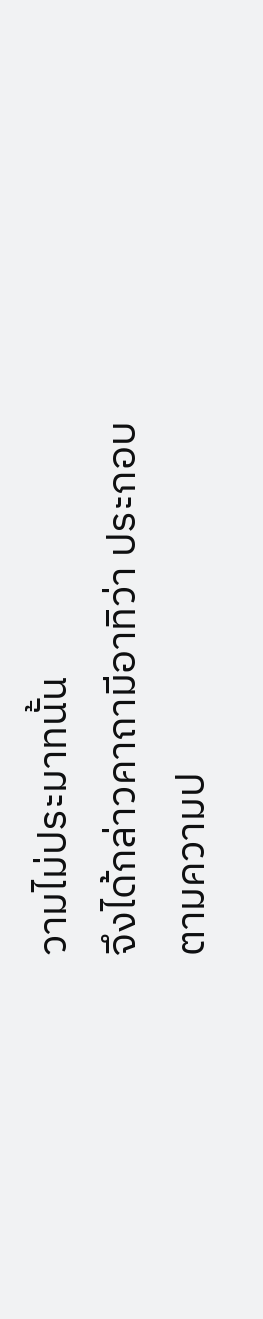วามไม่ประมาทนั้น
จึงได้กล่าวคาถามีอาทิว่า ประกอบตามความป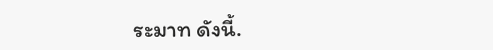ระมาท ดังนี้.